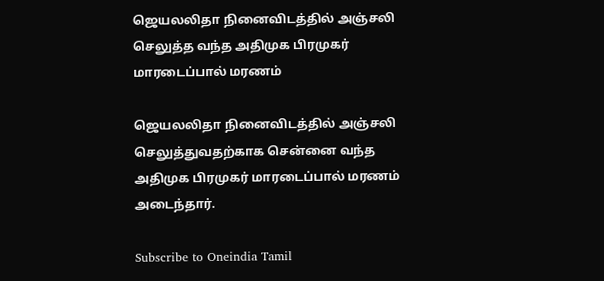ஜெயலலிதா நினைவிடத்தில் அஞ்சலி செலுத்த வந்த அதிமுக பிரமுகர் மாரடைப்பால் மரணம்

ஜெயலலிதா நினைவிடத்தில் அஞ்சலி செலுத்துவதற்காக சென்னை வந்த அதிமுக பிரமுகர் மாரடைப்பால் மரணம் அடைந்தார்.

Subscribe to Oneindia Tamil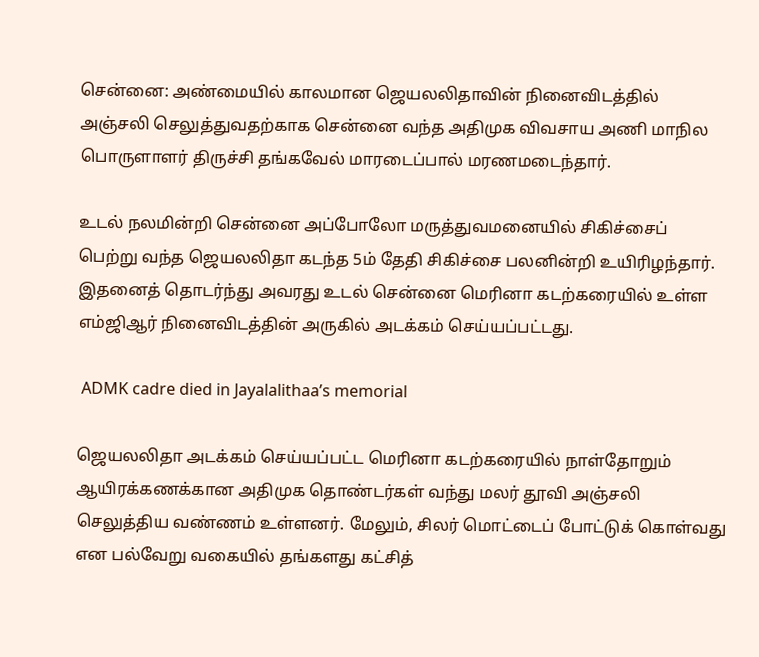சென்னை: அண்மையில் காலமான ஜெயலலிதாவின் நினைவிடத்தில் அஞ்சலி செலுத்துவதற்காக சென்னை வந்த அதிமுக விவசாய அணி மாநில பொருளாளர் திருச்சி தங்கவேல் மாரடைப்பால் மரணமடைந்தார்.

உடல் நலமின்றி சென்னை அப்போலோ மருத்துவமனையில் சிகிச்சைப் பெற்று வந்த ஜெயலலிதா கடந்த 5ம் தேதி சிகிச்சை பலனின்றி உயிரிழந்தார். இதனைத் தொடர்ந்து அவரது உடல் சென்னை மெரினா கடற்கரையில் உள்ள எம்ஜிஆர் நினைவிடத்தின் அருகில் அடக்கம் செய்யப்பட்டது.

 ADMK cadre died in Jayalalithaa’s memorial

ஜெயலலிதா அடக்கம் செய்யப்பட்ட மெரினா கடற்கரையில் நாள்தோறும் ஆயிரக்கணக்கான அதிமுக தொண்டர்கள் வந்து மலர் தூவி அஞ்சலி செலுத்திய வண்ணம் உள்ளனர். மேலும், சிலர் மொட்டைப் போட்டுக் கொள்வது என பல்வேறு வகையில் தங்களது கட்சித்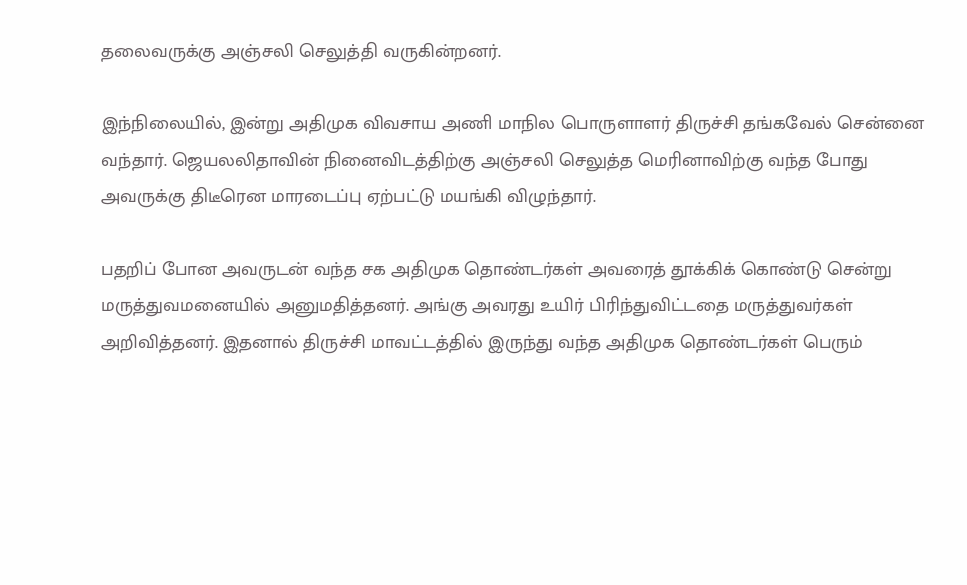தலைவருக்கு அஞ்சலி செலுத்தி வருகின்றனர்.

இந்நிலையில், இன்று அதிமுக விவசாய அணி மாநில பொருளாளர் திருச்சி தங்கவேல் சென்னை வந்தார். ஜெயலலிதாவின் நினைவிடத்திற்கு அஞ்சலி செலுத்த மெரினாவிற்கு வந்த போது அவருக்கு திடீரென மாரடைப்பு ஏற்பட்டு மயங்கி விழுந்தார்.

பதறிப் போன அவருடன் வந்த சக அதிமுக தொண்டர்கள் அவரைத் தூக்கிக் கொண்டு சென்று மருத்துவமனையில் அனுமதித்தனர். அங்கு அவரது உயிர் பிரிந்துவிட்டதை மருத்துவர்கள் அறிவித்தனர். இதனால் திருச்சி மாவட்டத்தில் இருந்து வந்த அதிமுக தொண்டர்கள் பெரும்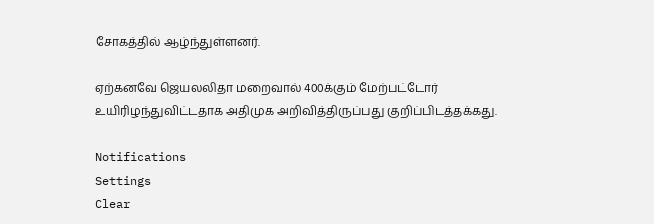சோகத்தில் ஆழ்ந்துள்ளனர்.

ஏற்கனவே ஜெயலலிதா மறைவால் 400க்கும் மேற்பட்டோர் உயிரிழந்துவிட்டதாக அதிமுக அறிவித்திருப்பது குறிப்பிடத்தக்கது.

Notifications
Settings
Clear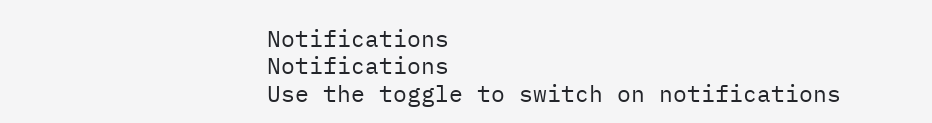Notifications
Notifications
Use the toggle to switch on notifications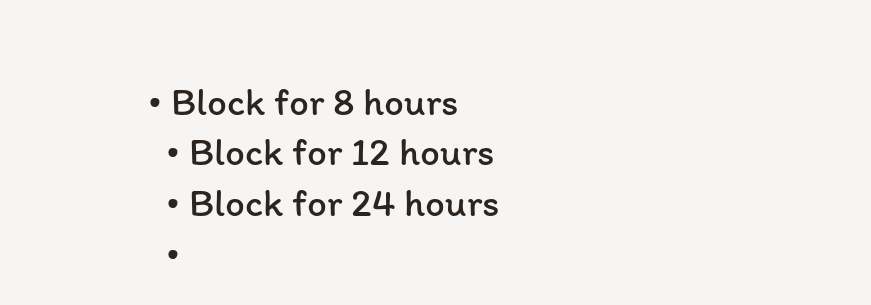• Block for 8 hours
  • Block for 12 hours
  • Block for 24 hours
  •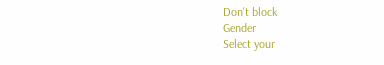Don't block
Gender
Select your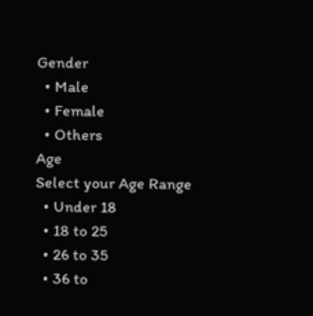Gender
  • Male
  • Female
  • Others
Age
Select your Age Range
  • Under 18
  • 18 to 25
  • 26 to 35
  • 36 to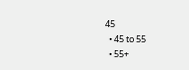45
  • 45 to 55
  • 55+